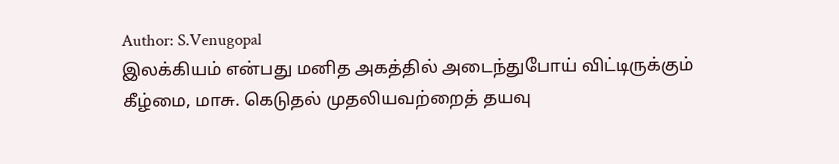Author: S.Venugopal
இலக்கியம் என்பது மனித அகத்தில் அடைந்துபோய் விட்டிருக்கும் கீழ்மை, மாசு. கெடுதல் முதலியவற்றைத் தயவு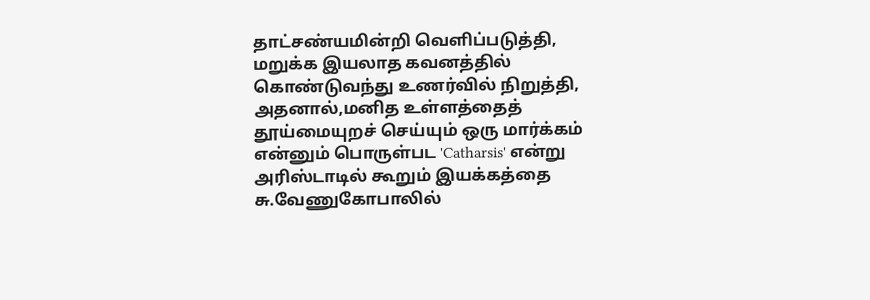தாட்சண்யமின்றி வெளிப்படுத்தி, மறுக்க இயலாத கவனத்தில் கொண்டுவந்து உணர்வில் நிறுத்தி, அதனால்,மனித உள்ளத்தைத் தூய்மையுறச் செய்யும் ஒரு மார்க்கம் என்னும் பொருள்பட 'Catharsis' என்று அரிஸ்டாடில் கூறும் இயக்கத்தை சு.வேணுகோபாலில்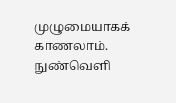முழுமையாகக் காணலாம்.
நுண்வெளி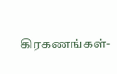கிரகணங்கள்-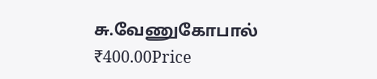சு.வேணுகோபால்
₹400.00Price